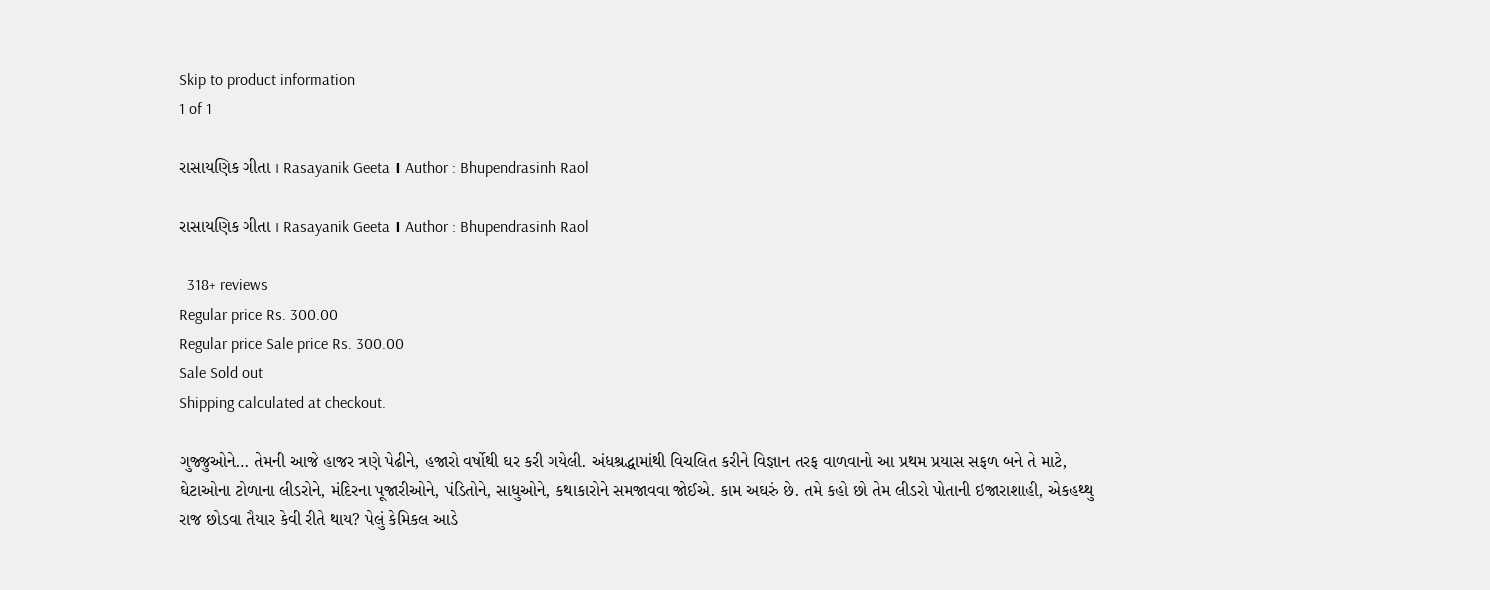Skip to product information
1 of 1

રાસાયણિક ગીતા । Rasayanik Geeta । Author : Bhupendrasinh Raol

રાસાયણિક ગીતા । Rasayanik Geeta । Author : Bhupendrasinh Raol

  318+ reviews
Regular price Rs. 300.00
Regular price Sale price Rs. 300.00
Sale Sold out
Shipping calculated at checkout.

ગુજ્જુઓને… તેમની આજે હાજર ત્રણે પેઢીને, હજારો વર્ષોથી ઘર કરી ગયેલી. અંધશ્રદ્ધામાંથી વિચલિત કરીને વિજ્ઞાન તરફ વાળવાનો આ પ્રથમ પ્રયાસ સફળ બને તે માટે, ઘેટાઓના ટોળાના લીડરોને, મંદિરના પૂજારીઓને, પંડિતોને, સાધુઓને, કથાકારોને સમજાવવા જોઈએ. કામ અઘરું છે. તમે કહો છો તેમ લીડરો પોતાની ઇજારાશાહી, એકહથ્થુ રાજ છોડવા તૈયાર કેવી રીતે થાય? પેલું કેમિકલ આડે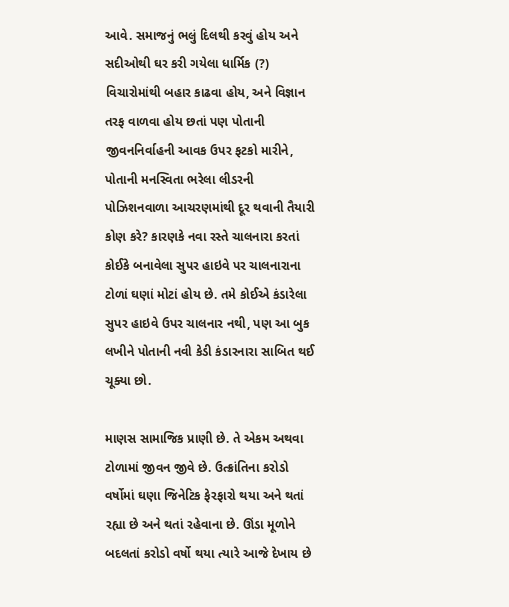આવે. સમાજનું ભલું દિલથી કરવું હોય અને સદીઓથી ઘર કરી ગયેલા ધાર્મિક (?) વિચારોમાંથી બહાર કાઢવા હોય, અને વિજ્ઞાન તરફ વાળવા હોય છતાં પણ પોતાની જીવનનિર્વાહની આવક ઉપર ફટકો મારીને, પોતાની મનસ્વિતા ભરેલા લીડરની પોઝિશનવાળા આચરણમાંથી દૂર થવાની તૈયારી કોણ કરે? કારણકે નવા રસ્તે ચાલનારા કરતાં કોઈકે બનાવેલા સુપર હાઇવે પર ચાલનારાના ટોળાં ઘણાં મોટાં હોય છે. તમે કોઈએ કંડારેલા સુપર હાઇવે ઉપર ચાલનાર નથી, પણ આ બુક લખીને પોતાની નવી કેડી કંડારનારા સાબિત થઈ ચૂક્યા છો.

માણસ સામાજિક પ્રાણી છે. તે એકમ અથવા ટોળામાં જીવન જીવે છે. ઉત્ક્રાંતિના કરોડો વર્ષોમાં ઘણા જિનેટિક ફેરફારો થયા અને થતાં રહ્યા છે અને થતાં રહેવાના છે. ઊંડા મૂળોને બદલતાં કરોડો વર્ષો થયા ત્યારે આજે દેખાય છે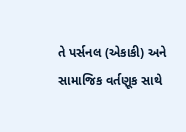તે પર્સનલ (એકાકી) અને સામાજિક વર્તણૂક સાથે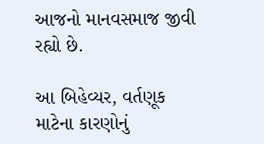આજનો માનવસમાજ જીવી રહ્યો છે.

આ બિહેવ્યર, વર્તણૂક માટેના કારણોનું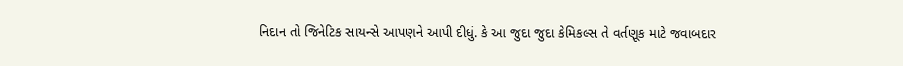નિદાન તો જિનેટિક સાયન્સે આપણને આપી દીધું. કે આ જુદા જુદા કેમિકલ્સ તે વર્તણૂક માટે જવાબદાર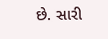છે. સારી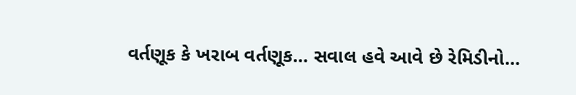વર્તણૂક કે ખરાબ વર્તણૂક… સવાલ હવે આવે છે રેમિડીનો…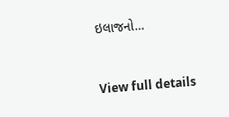ઇલાજનો…


View full details